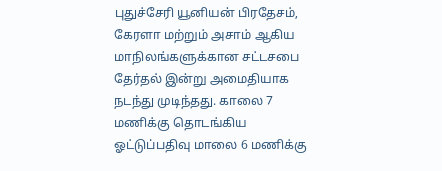புதுச்சேரி யூனியன் பிரதேசம், கேரளா மற்றும் அசாம் ஆகிய மாநிலங்களுக்கான சட்டசபை தேர்தல் இன்று அமைதியாக நடந்து முடிந்தது. காலை 7 மணிக்கு தொடங்கிய ஓட்டுப்பதிவு மாலை 6 மணிக்கு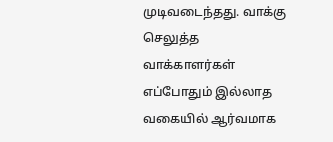முடிவடைந்தது. வாக்கு செலுத்த வாக்காளர்கள் எப்போதும் இல்லாத வகையில் ஆர்வமாக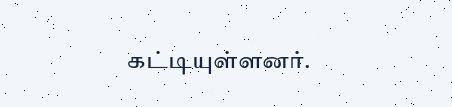கட்டியுள்ளனர்.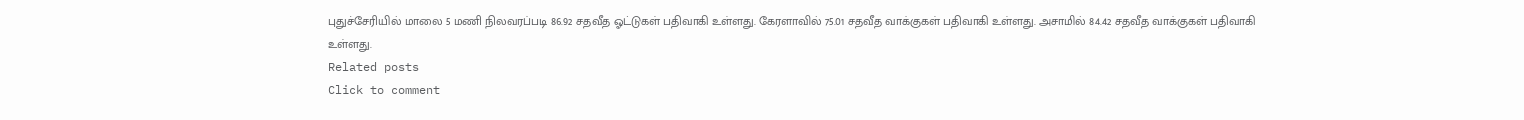புதுச்சேரியில் மாலை 5 மணி நிலவரப்படி 86.92 சதவீத ஓட்டுகள் பதிவாகி உள்ளது. கேரளாவில் 75.01 சதவீத வாக்குகள் பதிவாகி உள்ளது. அசாமில் 84.42 சதவீத வாக்குகள் பதிவாகி உள்ளது.
Related posts
Click to comment